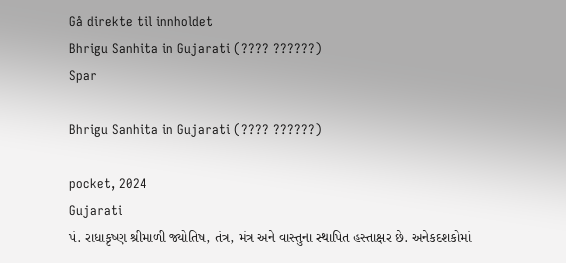Gå direkte til innholdet
Bhrigu Sanhita in Gujarati (???? ??????)
Spar

Bhrigu Sanhita in Gujarati (???? ??????)

pocket, 2024
Gujarati
પં. રાધાકૃષ્ણ શ્રીમાળી જ્યોતિષ, તંત્ર, મંત્ર અને વાસ્તુના સ્થાપિત હસ્તાક્ષર છે. અનેકદશકોમાં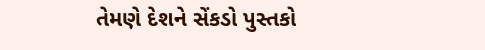તેમણે દેશને સેંકડો પુસ્તકો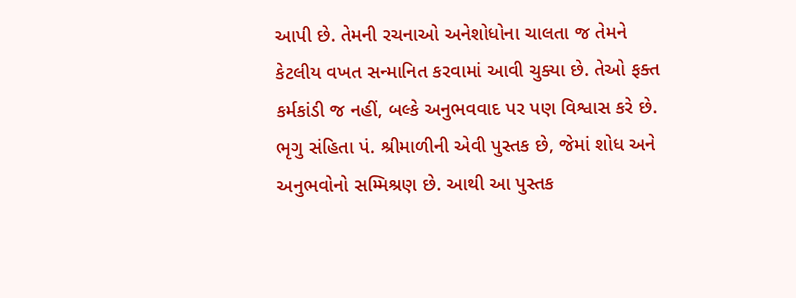આપી છે. તેમની રચનાઓ અનેશોધોના ચાલતા જ તેમને કેટલીય વખત સન્માનિત કરવામાં આવી ચુક્યા છે. તેઓ ફક્ત કર્મકાંડી જ નહીં, બલ્કે અનુભવવાદ પર પણ વિશ્વાસ કરે છે. ભૃગુ સંહિતા પં. શ્રીમાળીની એવી પુસ્તક છે, જેમાં શોધ અને અનુભવોનો સમ્મિશ્રણ છે. આથી આ પુસ્તક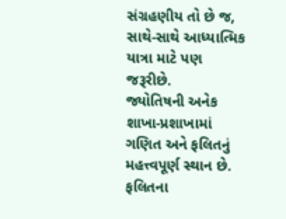સંગ્રહણીય તો છે જ, સાથે-સાથે આધ્યાત્મિક યાત્રા માટે પણ જરૂરીછે.
જ્યોતિષની અનેક શાખા-પ્રશાખામાં ગણિત અને ફલિતનું મહત્ત્વપૂર્ણ સ્થાન છે. ફલિતના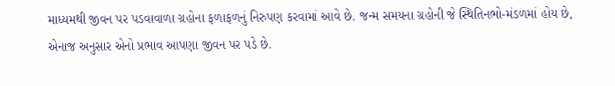માધ્યમથી જીવન પર પડવાવાળા ગ્રહોના ફળાફળનું નિરુપણ કરવામાં આવે છે. જન્મ સમયના ગ્રહોની જે સ્થિતિનભો-મંડળમાં હોય છે, એનાજ અનુસાર એનો પ્રભાવ આપણા જીવન પર પડે છે.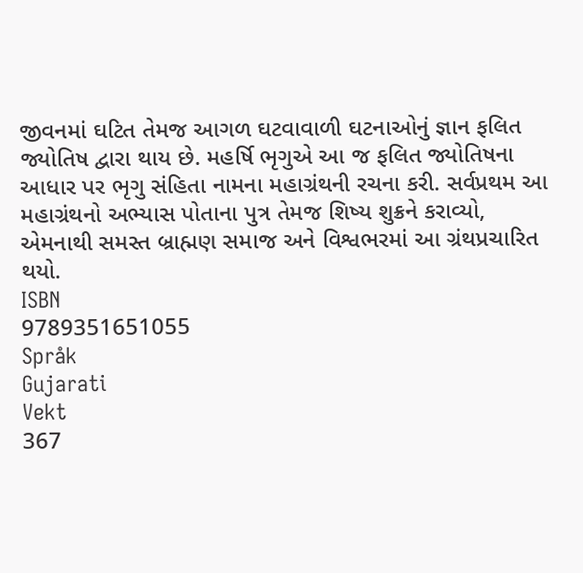જીવનમાં ઘટિત તેમજ આગળ ઘટવાવાળી ઘટનાઓનું જ્ઞાન ફલિત જ્યોતિષ દ્વારા થાય છે. મહર્ષિ ભૃગુએ આ જ ફલિત જ્યોતિષના આધાર પર ભૃગુ સંહિતા નામના મહાગ્રંથની રચના કરી. સર્વપ્રથમ આ મહાગ્રંથનો અભ્યાસ પોતાના પુત્ર તેમજ શિષ્ય શુક્રને કરાવ્યો, એમનાથી સમસ્ત બ્રાહ્મણ સમાજ અને વિશ્વભરમાં આ ગ્રંથપ્રચારિત થયો.
ISBN
9789351651055
Språk
Gujarati
Vekt
367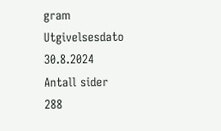gram
Utgivelsesdato
30.8.2024
Antall sider
288